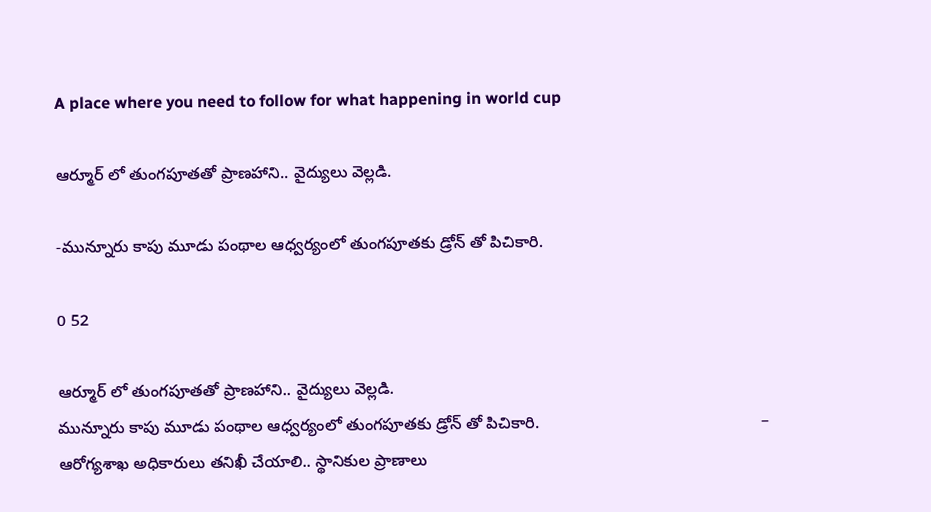A place where you need to follow for what happening in world cup

ఆర్మూర్ లో తుంగపూతతో ప్రాణహాని.. వైద్యులు వెల్లడి.

-మున్నూరు కాపు మూడు పంథాల ఆధ్వర్యంలో తుంగపూతకు డ్రోన్ తో పిచికారి.

0 52

ఆర్మూర్ లో తుంగపూతతో ప్రాణహాని.. వైద్యులు వెల్లడి.
మున్నూరు కాపు మూడు పంథాల ఆధ్వర్యంలో తుంగపూతకు డ్రోన్ తో పిచికారి.                                                 – ఆరోగ్యశాఖ అధికారులు తనిఖీ చేయాలి.. స్థానికుల ప్రాణాలు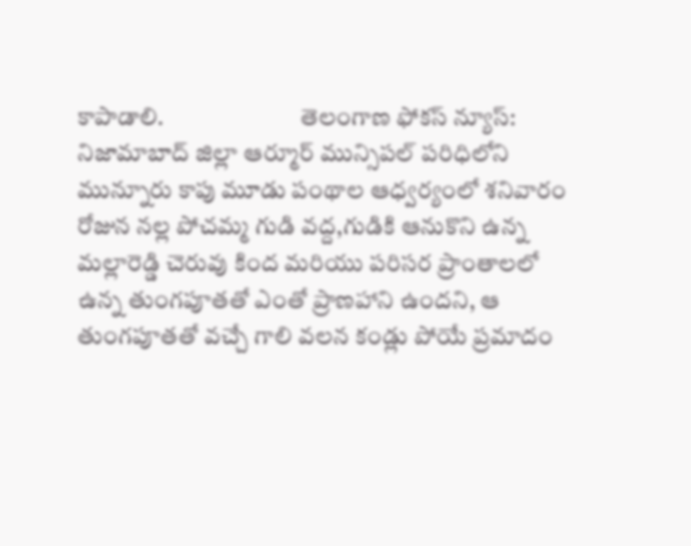కాపాడాలి.                            తెలంగాణ ఫోకస్ న్యూస్: నిజామాబాద్ జిల్లా ఆర్మూర్ మున్సిపల్ పరిధిలోని మున్నూరు కాపు మూడు పంథాల ఆధ్వర్యంలో శనివారం రోజున నల్ల పోచమ్మ గుడి వద్ద,గుడికి ఆనుకొని ఉన్న మల్లారెడ్డి చెరువు కింద మరియు పరిసర ప్రాంతాలలో ఉన్న తుంగపూతతో ఎంతో ప్రాణహాని ఉందని, ఆ తుంగపూతతో వచ్చే గాలి వలన కండ్లు పోయే ప్రమాదం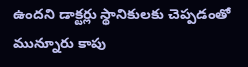ఉందని డాక్టర్లు స్థానికులకు చెప్పడంతో మున్నూరు కాపు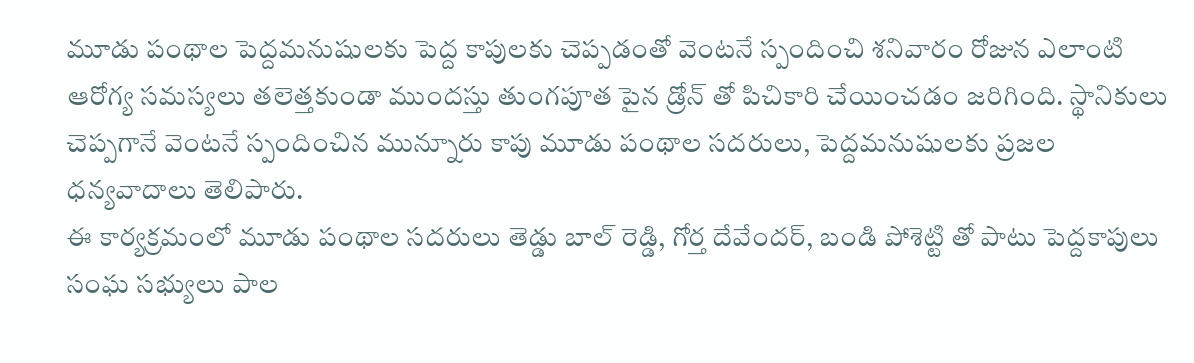మూడు పంథాల పెద్దమనుషులకు పెద్ద కాపులకు చెప్పడంతో వెంటనే స్పందించి శనివారం రోజున ఎలాంటి ఆరోగ్య సమస్యలు తలెత్తకుండా ముందస్తు తుంగపూత పైన డ్రోన్ తో పిచికారి చేయించడం జరిగింది. స్థానికులు చెప్పగానే వెంటనే స్పందించిన మున్నూరు కాపు మూడు పంథాల సదరులు, పెద్దమనుషులకు ప్రజల ధన్యవాదాలు తెలిపారు.
ఈ కార్యక్రమంలో మూడు పంథాల సదరులు తెడ్డు బాల్ రెడ్డి, గోర్త దేవేందర్, బండి పోశెట్టి తో పాటు పెద్దకాపులు సంఘ సభ్యులు పాల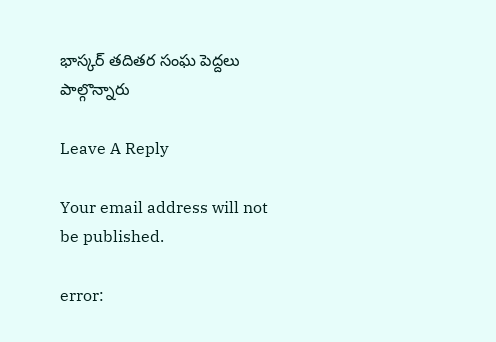భాస్కర్ తదితర సంఘ పెద్దలు పాల్గొన్నారు

Leave A Reply

Your email address will not be published.

error: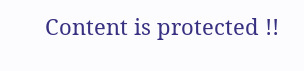Content is protected !!